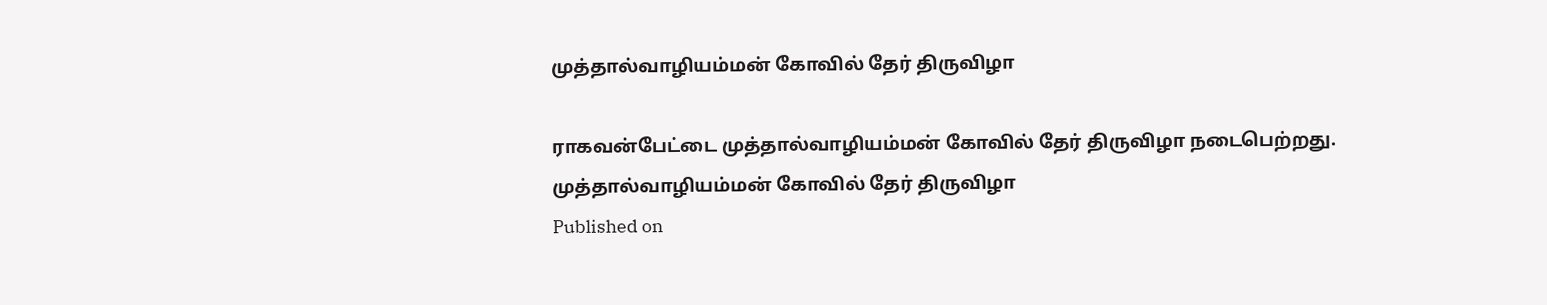முத்தால்வாழியம்மன் கோவில் தேர் திருவிழா

ராகவன்பேட்டை முத்தால்வாழியம்மன் கோவில் தேர் திருவிழா நடைபெற்றது.
முத்தால்வாழியம்மன் கோவில் தேர் திருவிழா
Published on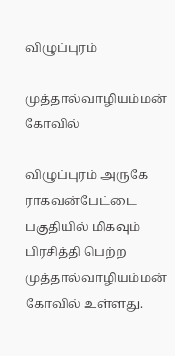விழுப்புரம்

முத்தால்வாழியம்மன் கோவில்

விழுப்புரம் அருகே ராகவன்பேட்டை பகுதியில் மிகவும் பிரசித்தி பெற்ற முத்தால்வாழியம்மன் கோவில் உள்ளது.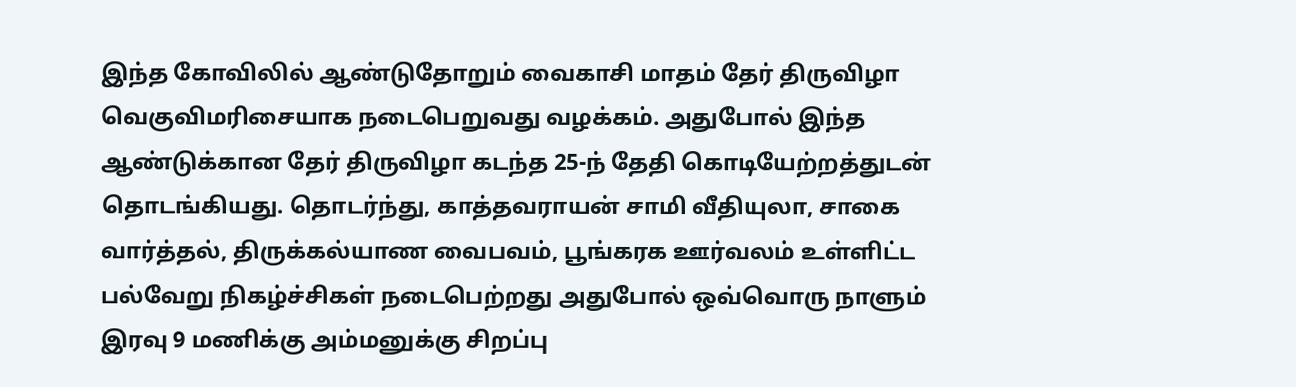இந்த கோவிலில் ஆண்டுதோறும் வைகாசி மாதம் தேர் திருவிழா வெகுவிமரிசையாக நடைபெறுவது வழக்கம். அதுபோல் இந்த ஆண்டுக்கான தேர் திருவிழா கடந்த 25-ந் தேதி கொடியேற்றத்துடன் தொடங்கியது. தொடர்ந்து, காத்தவராயன் சாமி வீதியுலா, சாகை வார்த்தல், திருக்கல்யாண வைபவம், பூங்கரக ஊர்வலம் உள்ளிட்ட பல்வேறு நிகழ்ச்சிகள் நடைபெற்றது அதுபோல் ஒவ்வொரு நாளும் இரவு 9 மணிக்கு அம்மனுக்கு சிறப்பு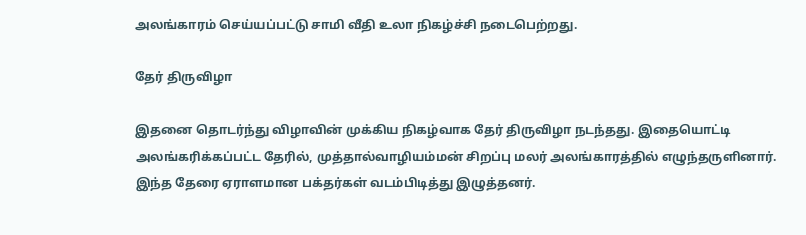அலங்காரம் செய்யப்பட்டு சாமி வீதி உலா நிகழ்ச்சி நடைபெற்றது.

தேர் திருவிழா

இதனை தொடர்ந்து விழாவின் முக்கிய நிகழ்வாக தேர் திருவிழா நடந்தது. இதையொட்டி அலங்கரிக்கப்பட்ட தேரில், முத்தால்வாழியம்மன் சிறப்பு மலர் அலங்காரத்தில் எழுந்தருளினார். இந்த தேரை ஏராளமான பக்தர்கள் வடம்பிடித்து இழுத்தனர்.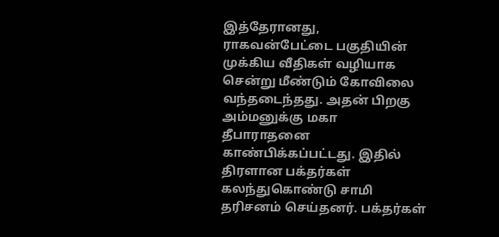இத்தேரானது, ராகவன்பேட்டை பகுதியின் முக்கிய வீதிகள் வழியாக சென்று மீண்டும் கோவிலை வந்தடைந்தது. அதன் பிறகு அம்மனுக்கு மகா தீபாராதனை காண்பிக்கப்பட்டது. இதில் திரளான பக்தர்கள் கலந்துகொண்டு சாமி தரிசனம் செய்தனர். பக்தர்கள்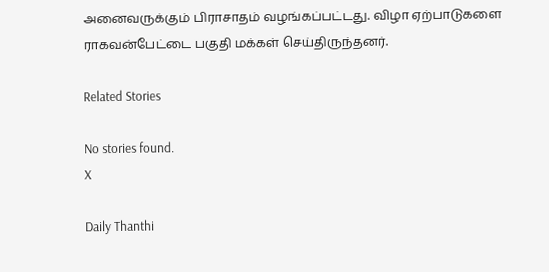அனைவருக்கும் பிராசாதம் வழங்கப்பட்டது. விழா ஏற்பாடுகளை ராகவன்பேட்டை பகுதி மக்கள் செய்திருந்தனர்.

Related Stories

No stories found.
X

Daily Thanthi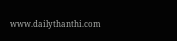www.dailythanthi.com